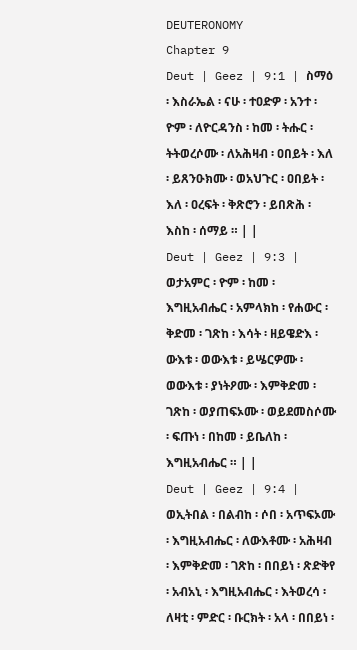DEUTERONOMY
Chapter 9
Deut | Geez | 9:1 | ስማዕ ፡ እስራኤል ፡ ናሁ ፡ ተዐድዎ ፡ አንተ ፡ ዮም ፡ ለዮርዳንስ ፡ ከመ ፡ ትሑር ፡ ትትወረሶሙ ፡ ለአሕዛብ ፡ ዐበይት ፡ እለ ፡ ይጸንዑክሙ ፡ ወአህጉር ፡ ዐበይት ፡ እለ ፡ ዐረፍት ፡ ቅጽሮን ፡ ይበጽሕ ፡ እስከ ፡ ሰማይ ። | |
Deut | Geez | 9:3 | ወታአምር ፡ ዮም ፡ ከመ ፡ እግዚአብሔር ፡ አምላክከ ፡ የሐውር ፡ ቅድመ ፡ ገጽከ ፡ እሳት ፡ ዘይዌድእ ፡ ውእቱ ፡ ወውእቱ ፡ ይሤርዎሙ ፡ ወውእቱ ፡ ያነትዖሙ ፡ እምቅድመ ፡ ገጽከ ፡ ወያጠፍኦሙ ፡ ወይደመስሶሙ ፡ ፍጡነ ፡ በከመ ፡ ይቤለከ ፡ እግዚአብሔር ። | |
Deut | Geez | 9:4 | ወኢትበል ፡ በልብከ ፡ ሶበ ፡ አጥፍኦሙ ፡ እግዚአብሔር ፡ ለውእቶሙ ፡ አሕዛብ ፡ እምቅድመ ፡ ገጽከ ፡ በበይነ ፡ ጽድቅየ ፡ አብአኒ ፡ እግዚአብሔር ፡ እትወረሳ ፡ ለዛቲ ፡ ምድር ፡ ቡርክት ፡ አላ ፡ በበይነ ፡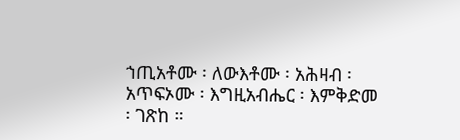ኀጢአቶሙ ፡ ለውእቶሙ ፡ አሕዛብ ፡ አጥፍኦሙ ፡ እግዚአብሔር ፡ እምቅድመ ፡ ገጽከ ።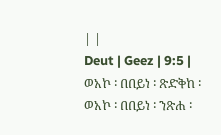| |
Deut | Geez | 9:5 | ወአኮ ፡ በበይነ ፡ ጽድቅከ ፡ ወአኮ ፡ በበይነ ፡ ንጽሐ ፡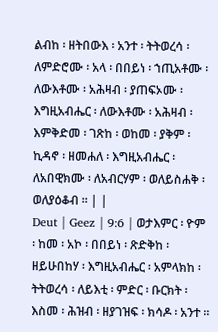ልብከ ፡ ዘትበውእ ፡ አንተ ፡ ትትወረሳ ፡ ለምድሮሙ ፡ አላ ፡ በበይነ ፡ ኀጢአቶሙ ፡ ለውእቶሙ ፡ አሕዛብ ፡ ያጠፍኦሙ ፡ እግዚአብሔር ፡ ለውእቶሙ ፡ አሕዛብ ፡ እምቅድመ ፡ ገጽከ ፡ ወከመ ፡ ያቅም ፡ ኪዳኖ ፡ ዘመሐለ ፡ እግዚአብሔር ፡ ለአበዊክሙ ፡ ለአብርሃም ፡ ወለይስሐቅ ፡ ወለያዕቆብ ። | |
Deut | Geez | 9:6 | ወታእምር ፡ ዮም ፡ ከመ ፡ አኮ ፡ በበይነ ፡ ጽድቅከ ፡ ዘይሁበከሃ ፡ እግዚአብሔር ፡ አምላክከ ፡ ትትወረሳ ፡ ለይእቲ ፡ ምድር ፡ ቡርክት ፡ እስመ ፡ ሕዝብ ፡ ዘያገዝፍ ፡ ክሳዶ ፡ አንተ ።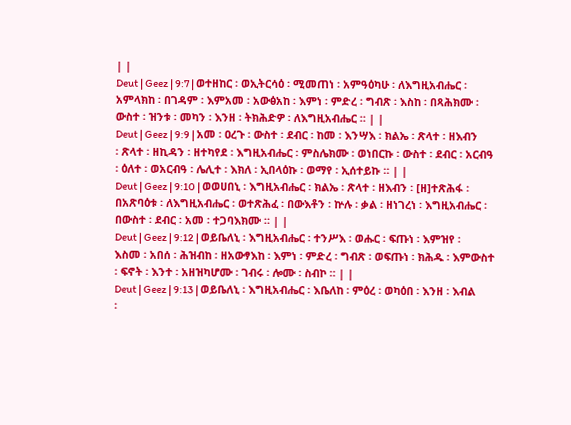| |
Deut | Geez | 9:7 | ወተዘከር ፡ ወኢትርሳዕ ፡ ሚመጠነ ፡ አምዓዕካሁ ፡ ለእግዚአብሔር ፡ አምላክከ ፡ በገዳም ፡ እምአመ ፡ አውፅአከ ፡ እምነ ፡ ምድረ ፡ ግብጽ ፡ እስከ ፡ በጻሕክሙ ፡ ውስተ ፡ ዝንቱ ፡ መካን ፡ እንዘ ፡ ትክሕድዎ ፡ ለእግዚአብሔር ። | |
Deut | Geez | 9:9 | አመ ፡ ዐረጉ ፡ ውስተ ፡ ደብር ፡ ከመ ፡ እንሣእ ፡ ክልኤ ፡ ጽላተ ፡ ዘእብን ፡ ጽላተ ፡ ዘኪዳን ፡ ዘተካየደ ፡ እግዚአብሔር ፡ ምስሌክሙ ፡ ወነበርኩ ፡ ውስተ ፡ ደብር ፡ አርብዓ ፡ ዕለተ ፡ ወአርብዓ ፡ ሌሊተ ፡ እክለ ፡ ኢበላዕኩ ፡ ወማየ ፡ ኢሰተይኩ ። | |
Deut | Geez | 9:10 | ወወሀበኒ ፡ እግዚአብሔር ፡ ክልኤ ፡ ጽላተ ፡ ዘእብን ፡ [ዘ]ተጽሕፋ ፡ በአጽባዕቱ ፡ ለእግዚአብሔር ፡ ወተጽሕፈ ፡ በውእቶን ፡ ኵሉ ፡ ቃል ፡ ዘነገረነ ፡ እግዚአብሔር ፡ በውስተ ፡ ደብር ፡ አመ ፡ ተጋባእክሙ ። | |
Deut | Geez | 9:12 | ወይቤለኒ ፡ እግዚአብሔር ፡ ተንሥእ ፡ ወሑር ፡ ፍጡነ ፡ እምዝየ ፡ እስመ ፡ አበሰ ፡ ሕዝብከ ፡ ዘአውፃእከ ፡ እምነ ፡ ምድረ ፡ ግብጽ ፡ ወፍጡነ ፡ ክሕዱ ፡ እምውስተ ፡ ፍኖት ፡ እንተ ፡ አዘዝካሆሙ ፡ ገብሩ ፡ ሎሙ ፡ ስብኮ ። | |
Deut | Geez | 9:13 | ወይቤለኒ ፡ እግዚአብሔር ፡ እቤለከ ፡ ምዕረ ፡ ወካዕበ ፡ እንዘ ፡ እብል ፡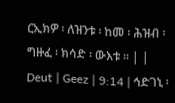ርኢክዎ ፡ ለዝንቱ ፡ ከመ ፡ ሕዝብ ፡ ግዙፈ ፡ ክሳድ ፡ ውእቱ ። | |
Deut | Geez | 9:14 | ኅድገኒ ፡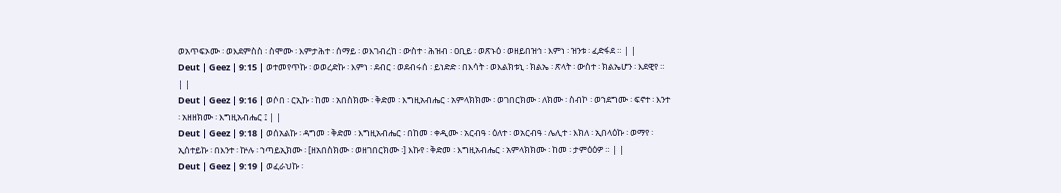ወአጥፍኦሙ ፡ ወእደምስስ ፡ ስሞሙ ፡ እምታሕተ ፡ ሰማይ ፡ ወእገብረከ ፡ ውስተ ፡ ሕዝብ ፡ ዐቢይ ፡ ወጽኑዕ ፡ ወዘይበዝኅ ፡ እምነ ፡ ዝንቱ ፡ ፈድፋደ ። | |
Deut | Geez | 9:15 | ወተመየጥኩ ፡ ወወረድኩ ፡ እምነ ፡ ደብር ፡ ወደብሩሰ ፡ ይነድድ ፡ በእሳት ፡ ወእልክቱኒ ፡ ክልኤ ፡ ጽላት ፡ ውስተ ፡ ክልኤሆን ፡ እደዊየ ። | |
Deut | Geez | 9:16 | ወሶበ ፡ ርኢኩ ፡ ከመ ፡ አበስክሙ ፡ ቅድመ ፡ እግዚአብሔር ፡ አምላክክሙ ፡ ወገበርክሙ ፡ ለክሙ ፡ ስብኮ ፡ ወኀደግሙ ፡ ፍኖተ ፡ እንተ ፡ አዘዘክሙ ፡ እግዚአብሔር ፤ | |
Deut | Geez | 9:18 | ወሰአልኩ ፡ ዳግመ ፡ ቅድመ ፡ እግዚአብሔር ፡ በከመ ፡ ቀዲሙ ፡ አርብዓ ፡ ዕለተ ፡ ወአርብዓ ፡ ሌሊተ ፡ እክለ ፡ ኢበላዕኩ ፡ ወማየ ፡ ኢሰተይኩ ፡ በእንተ ፡ ኵሉ ፡ ኀጣይኢክሙ ፡ [ዘአበስክሙ ፡ ወዘገበርክሙ ፡] እኩየ ፡ ቅድመ ፡ እግዚአብሔር ፡ አምላክክሙ ፡ ከመ ፡ ታምዕዕዎ ። | |
Deut | Geez | 9:19 | ወፈራህኩ ፡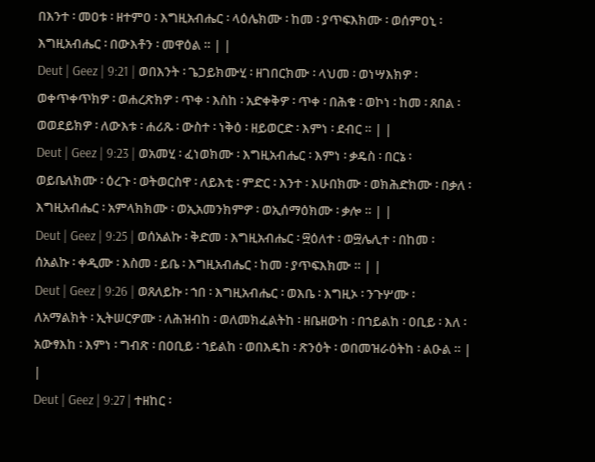በእንተ ፡ መዐቱ ፡ ዘተምዐ ፡ እግዚአብሔር ፡ ላዕሌክሙ ፡ ከመ ፡ ያጥፍእክሙ ፡ ወሰምዐኒ ፡ እግዚአብሔር ፡ በውእቶን ፡ መዋዕል ። | |
Deut | Geez | 9:21 | ወበእንት ፡ ጌጋይክሙሂ ፡ ዘገበርክሙ ፡ ላህመ ፡ ወነሣእክዎ ፡ ወቀጥቀጥክዎ ፡ ወሐረጽክዎ ፡ ጥቀ ፡ እስከ ፡ አድቀቅዎ ፡ ጥቀ ፡ በሕቁ ፡ ወኮነ ፡ ከመ ፡ ጸበል ፡ ወወደይክዎ ፡ ለውእቱ ፡ ሐሪጹ ፡ ውስተ ፡ ነቅዕ ፡ ዘይወርድ ፡ እምነ ፡ ደብር ። | |
Deut | Geez | 9:23 | ወአመሂ ፡ ፈነወክሙ ፡ እግዚአብሔር ፡ እምነ ፡ ቃዴስ ፡ በርኔ ፡ ወይቤለክሙ ፡ ዕረጉ ፡ ወትወርስዋ ፡ ለይእቲ ፡ ምድር ፡ እንተ ፡ እሁበክሙ ፡ ወክሕድክሙ ፡ በቃለ ፡ እግዚአብሔር ፡ አምላክክሙ ፡ ወኢአመንክምዎ ፡ ወኢሰማዕክሙ ፡ ቃሎ ። | |
Deut | Geez | 9:25 | ወሰአልኩ ፡ ቅድመ ፡ እግዚአብሔር ፡ ፵ዕለተ ፡ ወ፵ሌሊተ ፡ በከመ ፡ ሰአልኩ ፡ ቀዲሙ ፡ እስመ ፡ ይቤ ፡ እግዚአብሔር ፡ ከመ ፡ ያጥፍእክሙ ። | |
Deut | Geez | 9:26 | ወጸለይኩ ፡ ኀበ ፡ እግዚአብሔር ፡ ወእቤ ፡ እግዚኦ ፡ ንጉሦሙ ፡ ለአማልክት ፡ ኢትሠርዎሙ ፡ ለሕዝብከ ፡ ወለመክፈልትከ ፡ ዘቤዘውከ ፡ በኀይልከ ፡ ዐቢይ ፡ እለ ፡ አውፃእከ ፡ እምነ ፡ ግብጽ ፡ በዐቢይ ፡ ኀይልከ ፡ ወበእዴከ ፡ ጽንዕት ፡ ወበመዝራዕትከ ፡ ልዑል ። | |
Deut | Geez | 9:27 | ተዘከር ፡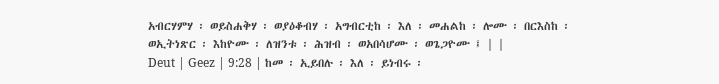አብርሃምሃ ፡ ወይስሐቅሃ ፡ ወያዕቆብሃ ፡ አግብርቲከ ፡ እለ ፡ መሐልከ ፡ ሎሙ ፡ በርእስከ ፡ ወኢትነጽር ፡ እከዮሙ ፡ ለዝንቱ ፡ ሕዝብ ፡ ወአበሳሆሙ ፡ ወጌጋዮሙ ፤ | |
Deut | Geez | 9:28 | ከመ ፡ ኢይበሉ ፡ እለ ፡ ይነብሩ ፡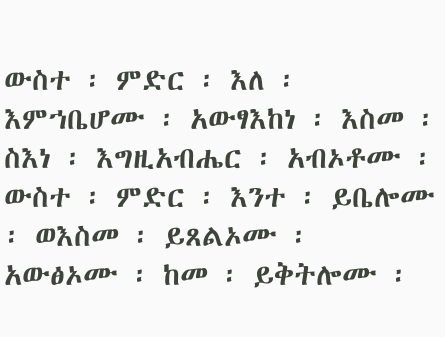ውስተ ፡ ምድር ፡ እለ ፡ እምኀቤሆሙ ፡ አውፃእከነ ፡ እስመ ፡ ስእነ ፡ እግዚአብሔር ፡ አብኦቶሙ ፡ ውስተ ፡ ምድር ፡ እንተ ፡ ይቤሎሙ ፡ ወእስመ ፡ ይጸልኦሙ ፡ አውፅኦሙ ፡ ከመ ፡ ይቅትሎሙ ፡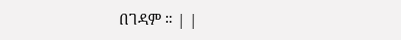በገዳም ። | |